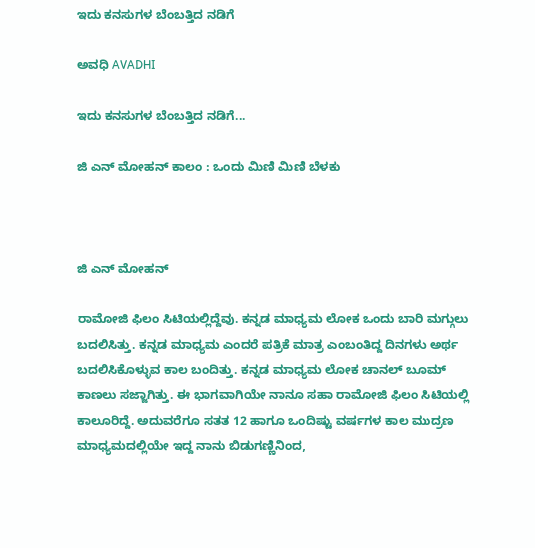ಇದು ಕನಸುಗಳ ಬೆಂಬತ್ತಿದ ನಡಿಗೆ‍

ಅವಧಿ AVADHI

ಇದು ಕನಸುಗಳ ಬೆಂಬತ್ತಿದ ನಡಿಗೆ...

ಜಿ ಎನ್ ಮೋಹನ್ ಕಾಲಂ : ಒಂದು ಮಿಣಿ ಮಿಣಿ ಬೆಳಕು



ಜಿ ಎನ್ ಮೋಹನ್

ರಾಮೋಜಿ ಫಿಲಂ ಸಿಟಿಯಲ್ಲಿದ್ದೆವು. ಕನ್ನಡ ಮಾಧ್ಯಮ ಲೋಕ ಒಂದು ಬಾರಿ ಮಗ್ಗುಲು ಬದಲಿಸಿತ್ತು. ಕನ್ನಡ ಮಾಧ್ಯಮ ಎಂದರೆ ಪತ್ರಿಕೆ ಮಾತ್ರ ಎಂಬಂತಿದ್ದ ದಿನಗಳು ಅರ್ಥ ಬದಲಿಸಿಕೊಳ್ಳುವ ಕಾಲ ಬಂದಿತ್ತು. ಕನ್ನಡ ಮಾಧ್ಯಮ ಲೋಕ ಚಾನಲ್ ಬೂಮ್ ಕಾಣಲು ಸಜ್ಜಾಗಿತ್ತು. ಈ ಭಾಗವಾಗಿಯೇ ನಾನೂ ಸಹಾ ರಾಮೋಜಿ ಫಿಲಂ ಸಿಟಿಯಲ್ಲಿ ಕಾಲೂರಿದ್ದೆ. ಅದುವರೆಗೂ ಸತತ 12 ಹಾಗೂ ಒಂದಿಷ್ಟು ವರ್ಷಗಳ ಕಾಲ ಮುದ್ರಣ ಮಾಧ್ಯಮದಲ್ಲಿಯೇ ಇದ್ದ ನಾನು ಬಿಡುಗಣ್ಣಿನಿಂದ,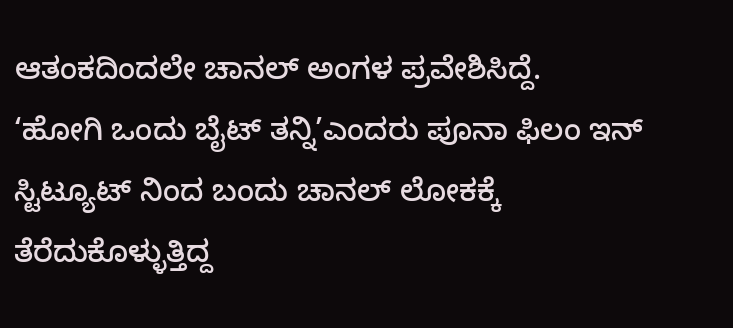ಆತಂಕದಿಂದಲೇ ಚಾನಲ್ ಅಂಗಳ ಪ್ರವೇಶಿಸಿದ್ದೆ.
‘ಹೋಗಿ ಒಂದು ಬೈಟ್ ತನ್ನಿ’ಎಂದರು ಪೂನಾ ಫಿಲಂ ಇನ್ ಸ್ಟಿಟ್ಯೂಟ್ ನಿಂದ ಬಂದು ಚಾನಲ್ ಲೋಕಕ್ಕೆ ತೆರೆದುಕೊಳ್ಳುತ್ತಿದ್ದ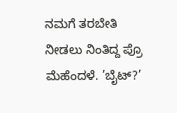ನಮಗೆ ತರಬೇತಿ ನೀಡಲು ನಿಂತಿದ್ದ ಪ್ರೊ ಮೆಹೆಂದಳೆ. ’ಬೈಟ್?’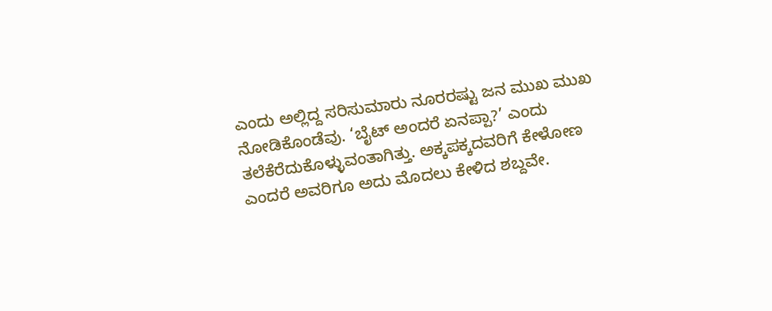ಎಂದು ಅಲ್ಲಿದ್ದ ಸರಿಸುಮಾರು ನೂರರಷ್ಟು ಜನ ಮುಖ ಮುಖ ನೋಡಿಕೊಂಡೆವು. ‘ಬೈಟ್ ಅಂದರೆ ಏನಪ್ಪಾ?’ ಎಂದು ತಲೆಕೆರೆದುಕೊಳ್ಳುವಂತಾಗಿತ್ತು. ಅಕ್ಕಪಕ್ಕದವರಿಗೆ ಕೇಳೋಣ ಎಂದರೆ ಅವರಿಗೂ ಅದು ಮೊದಲು ಕೇಳಿದ ಶಬ್ದವೇ.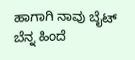ಹಾಗಾಗಿ ನಾವು ಬೈಟ್ ಬೆನ್ನ ಹಿಂದೆ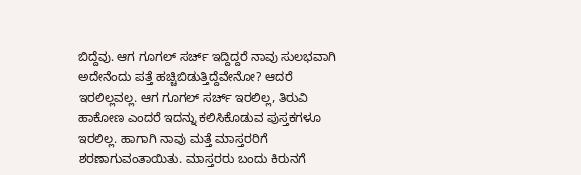ಬಿದ್ದೆವು. ಆಗ ಗೂಗಲ್ ಸರ್ಚ್ ಇದ್ದಿದ್ದರೆ ನಾವು ಸುಲಭವಾಗಿ ಅದೇನೆಂದು ಪತ್ತೆ ಹಚ್ಚಿಬಿಡುತ್ತಿದ್ದೆವೇನೋ? ಆದರೆ ಇರಲಿಲ್ಲವಲ್ಲ. ಆಗ ಗೂಗಲ್ ಸರ್ಚ್ ಇರಲಿಲ್ಲ, ತಿರುವಿ ಹಾಕೋಣ ಎಂದರೆ ಇದನ್ನು ಕಲಿಸಿಕೊಡುವ ಪುಸ್ತಕಗಳೂ ಇರಲಿಲ್ಲ. ಹಾಗಾಗಿ ನಾವು ಮತ್ತೆ ಮಾಸ್ತರರಿಗೆ ಶರಣಾಗುವಂತಾಯಿತು. ಮಾಸ್ತರರು ಬಂದು ಕಿರುನಗೆ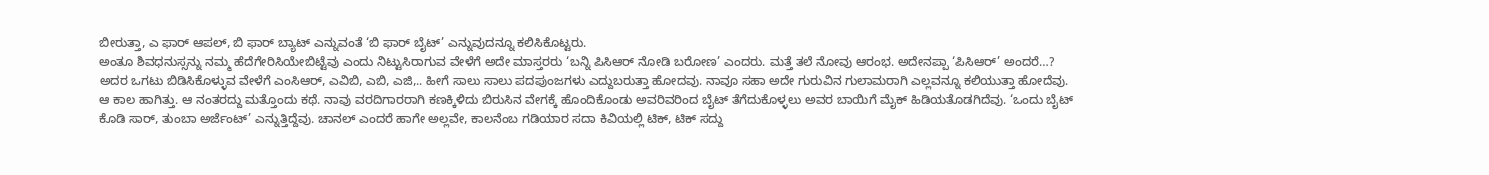ಬೀರುತ್ತಾ, ಎ ಫಾರ್ ಆಪಲ್, ಬಿ ಫಾರ್ ಬ್ಯಾಟ್ ಎನ್ನುವಂತೆ ‘ಬಿ ಫಾರ್ ಬೈಟ್’ ಎನ್ನುವುದನ್ನೂ ಕಲಿಸಿಕೊಟ್ಟರು.
ಅಂತೂ ಶಿವಧನುಸ್ಸನ್ನು ನಮ್ಮ ಹೆದೆಗೇರಿಸಿಯೇಬಿಟ್ಟೆವು ಎಂದು ನಿಟ್ಟುಸಿರಾಗುವ ವೇಳೆಗೆ ಅದೇ ಮಾಸ್ತರರು ‘ಬನ್ನಿ ಪಿಸಿಆರ್ ನೋಡಿ ಬರೋಣ’ ಎಂದರು. ಮತ್ತೆ ತಲೆ ನೋವು ಆರಂಭ. ಅದೇನಪ್ಪಾ ‘ಪಿಸಿಆರ್’ ಅಂದರೆ…? ಅದರ ಒಗಟು ಬಿಡಿಸಿಕೊಳ್ಳುವ ವೇಳೆಗೆ ಎಂಸಿಆರ್, ಎವಿಬಿ, ಎಬಿ, ಎಜಿ,.. ಹೀಗೆ ಸಾಲು ಸಾಲು ಪದಪುಂಜಗಳು ಎದ್ದುಬರುತ್ತಾ ಹೋದವು. ನಾವೂ ಸಹಾ ಅದೇ ಗುರುವಿನ ಗುಲಾಮರಾಗಿ ಎಲ್ಲವನ್ನೂ ಕಲಿಯುತ್ತಾ ಹೋದೆವು.
ಆ ಕಾಲ ಹಾಗಿತ್ತು. ಆ ನಂತರದ್ದು ಮತ್ತೊಂದು ಕಥೆ. ನಾವು ವರದಿಗಾರರಾಗಿ ಕಣಕ್ಕಿಳಿದು ಬಿರುಸಿನ ವೇಗಕ್ಕೆ ಹೊಂದಿಕೊಂಡು ಅವರಿವರಿಂದ ಬೈಟ್ ತೆಗೆದುಕೊಳ್ಳಲು ಅವರ ಬಾಯಿಗೆ ಮೈಕ್ ಹಿಡಿಯತೊಡಗಿದೆವು. ‘ಒಂದು ಬೈಟ್ ಕೊಡಿ ಸಾರ್, ತುಂಬಾ ಅರ್ಜೆಂಟ್’ ಎನ್ನುತ್ತಿದ್ದೆವು. ಚಾನಲ್ ಎಂದರೆ ಹಾಗೇ ಅಲ್ಲವೇ, ಕಾಲನೆಂಬ ಗಡಿಯಾರ ಸದಾ ಕಿವಿಯಲ್ಲಿ ಟಿಕ್, ಟಿಕ್ ಸದ್ದು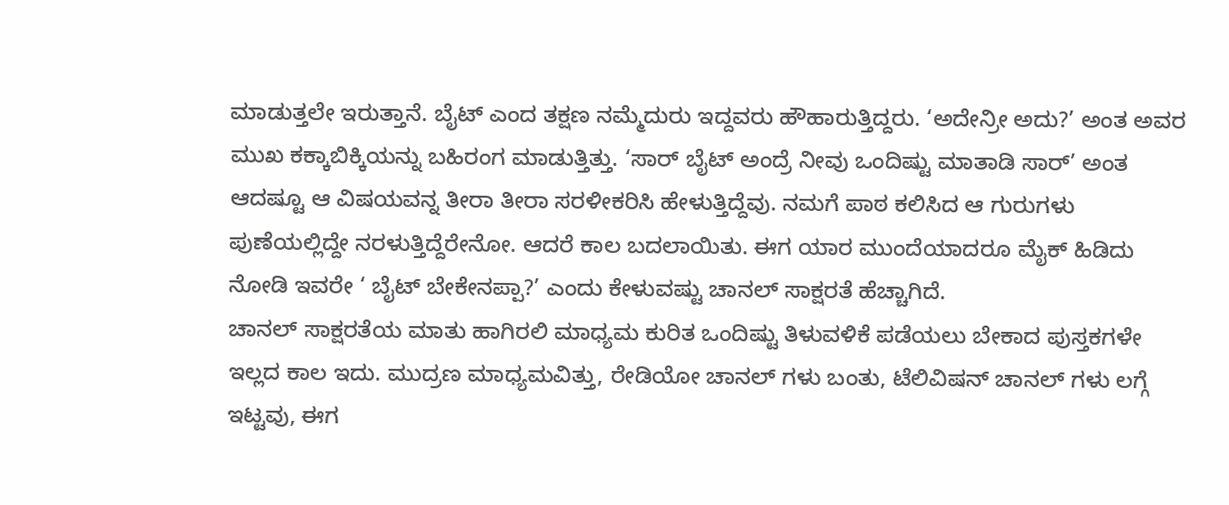ಮಾಡುತ್ತಲೇ ಇರುತ್ತಾನೆ. ಬೈಟ್ ಎಂದ ತಕ್ಷಣ ನಮ್ಮೆದುರು ಇದ್ದವರು ಹೌಹಾರುತ್ತಿದ್ದರು. ‘ಅದೇನ್ರೀ ಅದು?’ ಅಂತ ಅವರ ಮುಖ ಕಕ್ಕಾಬಿಕ್ಕಿಯನ್ನು ಬಹಿರಂಗ ಮಾಡುತ್ತಿತ್ತು. ‘ಸಾರ್ ಬೈಟ್ ಅಂದ್ರೆ ನೀವು ಒಂದಿಷ್ಟು ಮಾತಾಡಿ ಸಾರ್’ ಅಂತ ಆದಷ್ಟೂ ಆ ವಿಷಯವನ್ನ ತೀರಾ ತೀರಾ ಸರಳೀಕರಿಸಿ ಹೇಳುತ್ತಿದ್ದೆವು. ನಮಗೆ ಪಾಠ ಕಲಿಸಿದ ಆ ಗುರುಗಳು ಪುಣೆಯಲ್ಲಿದ್ದೇ ನರಳುತ್ತಿದ್ದೆರೇನೋ. ಆದರೆ ಕಾಲ ಬದಲಾಯಿತು. ಈಗ ಯಾರ ಮುಂದೆಯಾದರೂ ಮೈಕ್ ಹಿಡಿದು ನೋಡಿ ಇವರೇ ‘ ಬೈಟ್ ಬೇಕೇನಪ್ಪಾ?’ ಎಂದು ಕೇಳುವಷ್ಟು ಚಾನಲ್ ಸಾಕ್ಷರತೆ ಹೆಚ್ಚಾಗಿದೆ.
ಚಾನಲ್ ಸಾಕ್ಷರತೆಯ ಮಾತು ಹಾಗಿರಲಿ ಮಾಧ್ಯಮ ಕುರಿತ ಒಂದಿಷ್ಟು ತಿಳುವಳಿಕೆ ಪಡೆಯಲು ಬೇಕಾದ ಪುಸ್ತಕಗಳೇ ಇಲ್ಲದ ಕಾಲ ಇದು. ಮುದ್ರಣ ಮಾಧ್ಯಮವಿತ್ತು, ರೇಡಿಯೋ ಚಾನಲ್ ಗಳು ಬಂತು, ಟೆಲಿವಿಷನ್ ಚಾನಲ್ ಗಳು ಲಗ್ಗೆ ಇಟ್ಟವು, ಈಗ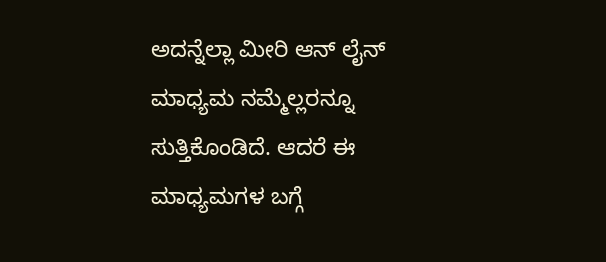ಅದನ್ನೆಲ್ಲಾ ಮೀರಿ ಆನ್ ಲೈನ್ ಮಾಧ್ಯಮ ನಮ್ಮೆಲ್ಲರನ್ನೂ ಸುತ್ತಿಕೊಂಡಿದೆ. ಆದರೆ ಈ ಮಾಧ್ಯಮಗಳ ಬಗ್ಗೆ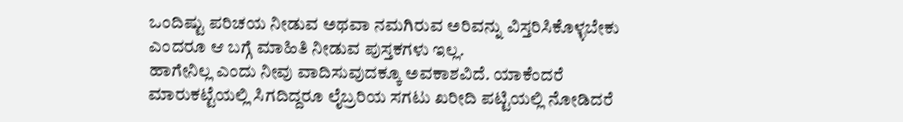ಒಂದಿಷ್ಟು ಪರಿಚಯ ನೀಡುವ ಅಥವಾ ನಮಗಿರುವ ಅರಿವನ್ನು ವಿಸ್ತರಿಸಿಕೊಳ್ಳಬೇಕು ಎಂದರೂ ಆ ಬಗ್ಗೆ ಮಾಹಿತಿ ನೀಡುವ ಪುಸ್ತಕಗಳು ಇಲ್ಲ.
ಹಾಗೇನಿಲ್ಲ ಎಂದು ನೀವು ವಾದಿಸುವುದಕ್ಕೂ ಅವಕಾಶವಿದೆ. ಯಾಕೆಂದರೆ ಮಾರುಕಟ್ಟೆಯಲ್ಲಿ ಸಿಗದಿದ್ದರೂ ಲೈಬ್ರರಿಯ ಸಗಟು ಖರೀದಿ ಪಟ್ಟಿಯಲ್ಲಿ ನೋಡಿದರೆ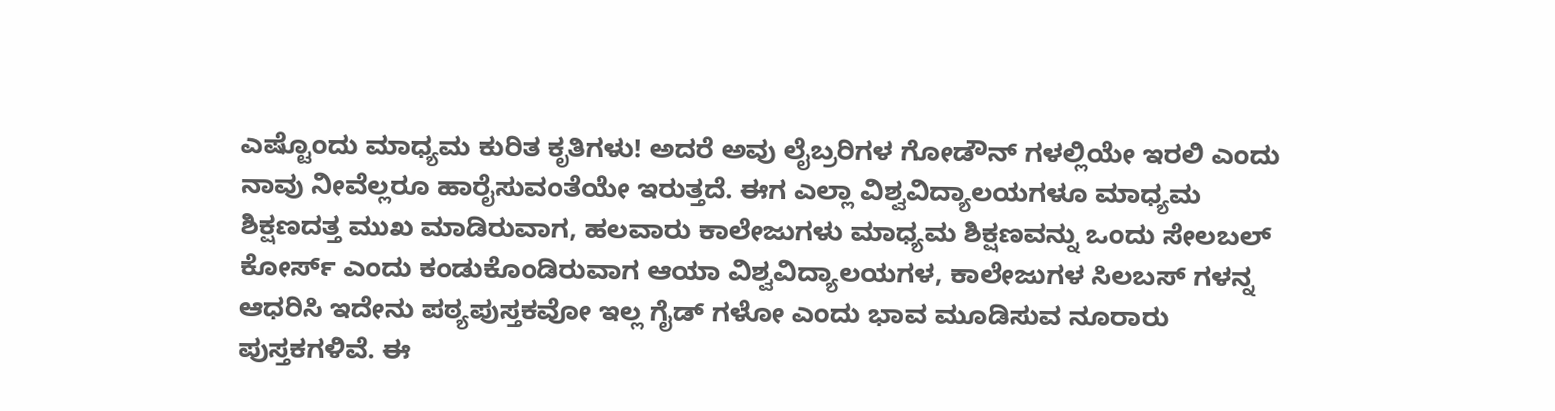ಎಷ್ಟೊಂದು ಮಾಧ್ಯಮ ಕುರಿತ ಕೃತಿಗಳು! ಅದರೆ ಅವು ಲೈಬ್ರರಿಗಳ ಗೋಡೌನ್ ಗಳಲ್ಲಿಯೇ ಇರಲಿ ಎಂದು ನಾವು ನೀವೆಲ್ಲರೂ ಹಾರೈಸುವಂತೆಯೇ ಇರುತ್ತದೆ. ಈಗ ಎಲ್ಲಾ ವಿಶ್ವವಿದ್ಯಾಲಯಗಳೂ ಮಾಧ್ಯಮ ಶಿಕ್ಷಣದತ್ತ ಮುಖ ಮಾಡಿರುವಾಗ, ಹಲವಾರು ಕಾಲೇಜುಗಳು ಮಾಧ್ಯಮ ಶಿಕ್ಷಣವನ್ನು ಒಂದು ಸೇಲಬಲ್ ಕೋರ್ಸ್ ಎಂದು ಕಂಡುಕೊಂಡಿರುವಾಗ ಆಯಾ ವಿಶ್ವವಿದ್ಯಾಲಯಗಳ, ಕಾಲೇಜುಗಳ ಸಿಲಬಸ್ ಗಳನ್ನ ಆಧರಿಸಿ ಇದೇನು ಪಠ್ಯಪುಸ್ತಕವೋ ಇಲ್ಲ ಗೈಡ್ ಗಳೋ ಎಂದು ಭಾವ ಮೂಡಿಸುವ ನೂರಾರು ಪುಸ್ತಕಗಳಿವೆ. ಈ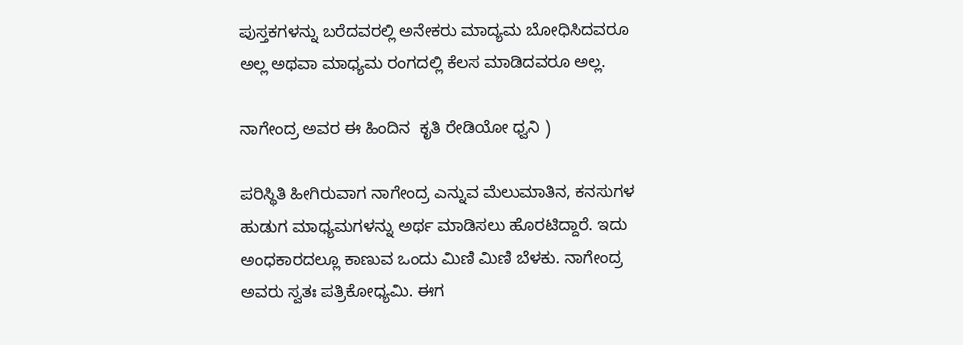ಪುಸ್ತಕಗಳನ್ನು ಬರೆದವರಲ್ಲಿ ಅನೇಕರು ಮಾದ್ಯಮ ಬೋಧಿಸಿದವರೂ ಅಲ್ಲ ಅಥವಾ ಮಾಧ್ಯಮ ರಂಗದಲ್ಲಿ ಕೆಲಸ ಮಾಡಿದವರೂ ಅಲ್ಲ.

ನಾಗೇಂದ್ರ ಅವರ ಈ ಹಿಂದಿನ  ಕೃತಿ ರೇಡಿಯೋ ಧ್ವನಿ )

ಪರಿಸ್ಥಿತಿ ಹೀಗಿರುವಾಗ ನಾಗೇಂದ್ರ ಎನ್ನುವ ಮೆಲುಮಾತಿನ, ಕನಸುಗಳ ಹುಡುಗ ಮಾಧ್ಯಮಗಳನ್ನು ಅರ್ಥ ಮಾಡಿಸಲು ಹೊರಟಿದ್ದಾರೆ. ಇದು ಅಂಧಕಾರದಲ್ಲೂ ಕಾಣುವ ಒಂದು ಮಿಣಿ ಮಿಣಿ ಬೆಳಕು. ನಾಗೇಂದ್ರ ಅವರು ಸ್ವತಃ ಪತ್ರಿಕೋಧ್ಯಮಿ. ಈಗ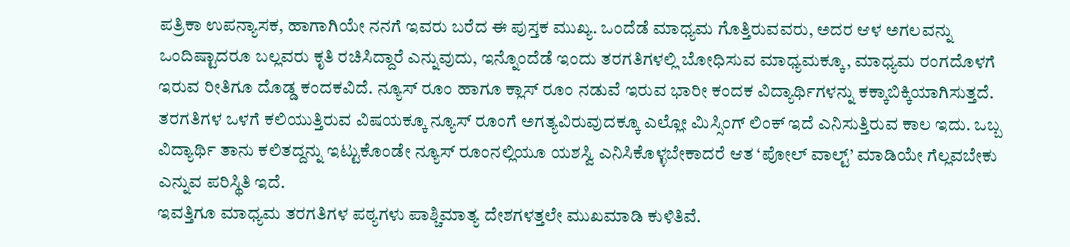ಪತ್ರಿಕಾ ಉಪನ್ಯಾಸಕ, ಹಾಗಾಗಿಯೇ ನನಗೆ ಇವರು ಬರೆದ ಈ ಪುಸ್ತಕ ಮುಖ್ಯ. ಒಂದೆಡೆ ಮಾಧ್ಯಮ ಗೊತ್ತಿರುವವರು, ಅದರ ಆಳ ಅಗಲವನ್ನು ಒಂದಿಷ್ಟಾದರೂ ಬಲ್ಲವರು ಕೃತಿ ರಚಿಸಿದ್ದಾರೆ ಎನ್ನುವುದು, ಇನ್ನೊಂದೆಡೆ ಇಂದು ತರಗತಿಗಳಲ್ಲಿ ಬೋಧಿಸುವ ಮಾಧ್ಯಮಕ್ಕೂ, ಮಾಧ್ಯಮ ರಂಗದೊಳಗೆ ಇರುವ ರೀತಿಗೂ ದೊಡ್ಡ ಕಂದಕವಿದೆ. ನ್ಯೂಸ್ ರೂಂ ಹಾಗೂ ಕ್ಲಾಸ್ ರೂಂ ನಡುವೆ ಇರುವ ಭಾರೀ ಕಂದಕ ವಿದ್ಯಾರ್ಥಿಗಳನ್ನು ಕಕ್ಕಾಬಿಕ್ಕಿಯಾಗಿಸುತ್ತದೆ. ತರಗತಿಗಳ ಒಳಗೆ ಕಲಿಯುತ್ತಿರುವ ವಿಷಯಕ್ಕೂ ನ್ಯೂಸ್ ರೂಂಗೆ ಅಗತ್ಯವಿರುವುದಕ್ಕೂ ಎಲ್ಲೋ ಮಿಸ್ಸಿಂಗ್ ಲಿಂಕ್ ಇದೆ ಎನಿಸುತ್ತಿರುವ ಕಾಲ ಇದು. ಒಬ್ಬ ವಿದ್ಯಾರ್ಥಿ ತಾನು ಕಲಿತದ್ದನ್ನು ಇಟ್ಟುಕೊಂಡೇ ನ್ಯೂಸ್ ರೂಂನಲ್ಲಿಯೂ ಯಶಸ್ವಿ ಎನಿಸಿಕೊಳ್ಳಬೇಕಾದರೆ ಆತ ‘ಪೋಲ್ ವಾಲ್ಟ್’ ಮಾಡಿಯೇ ಗೆಲ್ಲವಬೇಕು ಎನ್ನುವ ಪರಿಸ್ಥಿತಿ ಇದೆ.
ಇವತ್ತಿಗೂ ಮಾಧ್ಯಮ ತರಗತಿಗಳ ಪಠ್ಯಗಳು ಪಾಶ್ಚಿಮಾತ್ಯ ದೇಶಗಳತ್ತಲೇ ಮುಖಮಾಡಿ ಕುಳಿತಿವೆ.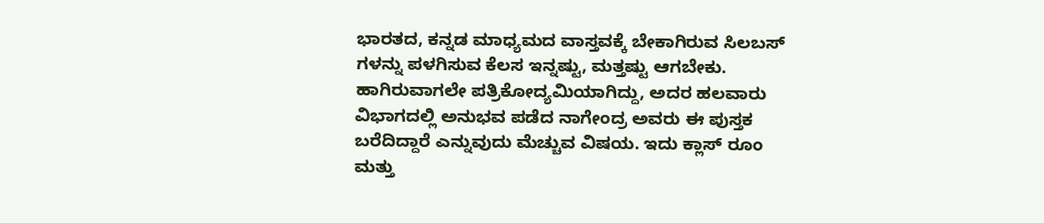ಭಾರತದ, ಕನ್ನಡ ಮಾಧ್ಯಮದ ವಾಸ್ತವಕ್ಕೆ ಬೇಕಾಗಿರುವ ಸಿಲಬಸ್ ಗಳನ್ನು ಪಳಗಿಸುವ ಕೆಲಸ ಇನ್ನಷ್ಟು, ಮತ್ತಷ್ಟು ಆಗಬೇಕು.
ಹಾಗಿರುವಾಗಲೇ ಪತ್ರಿಕೋದ್ಯಮಿಯಾಗಿದ್ದು, ಅದರ ಹಲವಾರು ವಿಭಾಗದಲ್ಲಿ ಅನುಭವ ಪಡೆದ ನಾಗೇಂದ್ರ ಅವರು ಈ ಪುಸ್ತಕ ಬರೆದಿದ್ದಾರೆ ಎನ್ನುವುದು ಮೆಚ್ಚುವ ವಿಷಯ. ಇದು ಕ್ಲಾಸ್ ರೂಂ ಮತ್ತು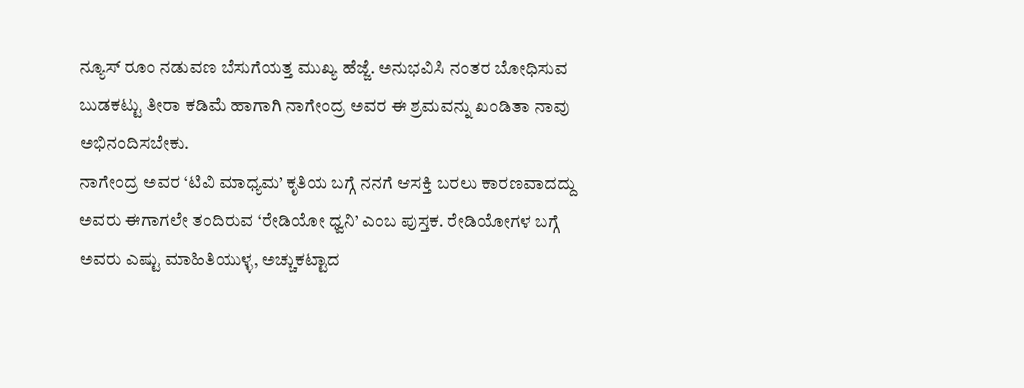ನ್ಯೂಸ್ ರೂಂ ನಡುವಣ ಬೆಸುಗೆಯತ್ತ ಮುಖ್ಯ ಹೆಜ್ಜೆ. ಅನುಭವಿಸಿ ನಂತರ ಬೋಧಿಸುವ ಬುಡಕಟ್ಟು ತೀರಾ ಕಡಿಮೆ ಹಾಗಾಗಿ ನಾಗೇಂದ್ರ ಅವರ ಈ ಶ್ರಮವನ್ನು ಖಂಡಿತಾ ನಾವು ಅಭಿನಂದಿಸಬೇಕು.
ನಾಗೇಂದ್ರ ಅವರ ‘ಟಿವಿ ಮಾಧ್ಯಮ’ ಕೃತಿಯ ಬಗ್ಗೆ ನನಗೆ ಆಸಕ್ತಿ ಬರಲು ಕಾರಣವಾದದ್ದು ಅವರು ಈಗಾಗಲೇ ತಂದಿರುವ ‘ರೇಡಿಯೋ ಧ್ವನಿ’ ಎಂಬ ಪುಸ್ತಕ. ರೇಡಿಯೋಗಳ ಬಗ್ಗೆ ಅವರು ಎಷ್ಟು ಮಾಹಿತಿಯುಳ್ಳ, ಅಚ್ಚುಕಟ್ಟಾದ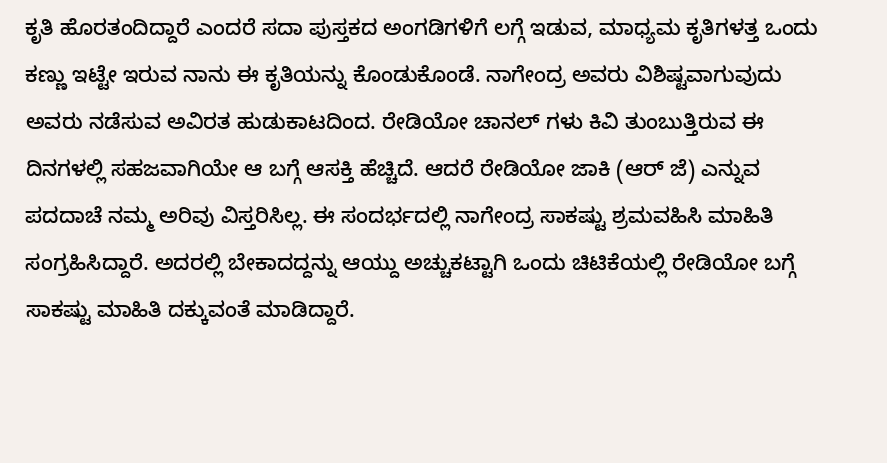ಕೃತಿ ಹೊರತಂದಿದ್ದಾರೆ ಎಂದರೆ ಸದಾ ಪುಸ್ತಕದ ಅಂಗಡಿಗಳಿಗೆ ಲಗ್ಗೆ ಇಡುವ, ಮಾಧ್ಯಮ ಕೃತಿಗಳತ್ತ ಒಂದು ಕಣ್ಣು ಇಟ್ಟೇ ಇರುವ ನಾನು ಈ ಕೃತಿಯನ್ನು ಕೊಂಡುಕೊಂಡೆ. ನಾಗೇಂದ್ರ ಅವರು ವಿಶಿಷ್ಟವಾಗುವುದು ಅವರು ನಡೆಸುವ ಅವಿರತ ಹುಡುಕಾಟದಿಂದ. ರೇಡಿಯೋ ಚಾನಲ್ ಗಳು ಕಿವಿ ತುಂಬುತ್ತಿರುವ ಈ ದಿನಗಳಲ್ಲಿ ಸಹಜವಾಗಿಯೇ ಆ ಬಗ್ಗೆ ಆಸಕ್ತಿ ಹೆಚ್ಚಿದೆ. ಆದರೆ ರೇಡಿಯೋ ಜಾಕಿ (ಆರ್ ಜೆ) ಎನ್ನುವ ಪದದಾಚೆ ನಮ್ಮ ಅರಿವು ವಿಸ್ತರಿಸಿಲ್ಲ. ಈ ಸಂದರ್ಭದಲ್ಲಿ ನಾಗೇಂದ್ರ ಸಾಕಷ್ಟು ಶ್ರಮವಹಿಸಿ ಮಾಹಿತಿ ಸಂಗ್ರಹಿಸಿದ್ದಾರೆ. ಅದರಲ್ಲಿ ಬೇಕಾದದ್ದನ್ನು ಆಯ್ದು ಅಚ್ಚುಕಟ್ಟಾಗಿ ಒಂದು ಚಿಟಿಕೆಯಲ್ಲಿ ರೇಡಿಯೋ ಬಗ್ಗೆ ಸಾಕಷ್ಟು ಮಾಹಿತಿ ದಕ್ಕುವಂತೆ ಮಾಡಿದ್ದಾರೆ.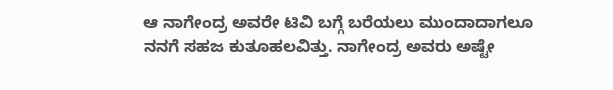ಆ ನಾಗೇಂದ್ರ ಅವರೇ ಟಿವಿ ಬಗ್ಗೆ ಬರೆಯಲು ಮುಂದಾದಾಗಲೂ ನನಗೆ ಸಹಜ ಕುತೂಹಲವಿತ್ತು. ನಾಗೇಂದ್ರ ಅವರು ಅಷ್ಟೇ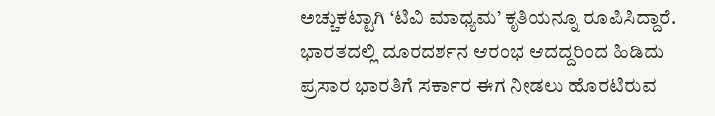ಅಚ್ಚುಕಟ್ಟಾಗಿ ‘ಟಿವಿ ಮಾಧ್ಯಮ’ ಕೃತಿಯನ್ನೂ ರೂಪಿಸಿದ್ದಾರೆ. ಭಾರತದಲ್ಲಿ ದೂರದರ್ಶನ ಆರಂಭ ಆದದ್ದರಿಂದ ಹಿಡಿದು ಪ್ರಸಾರ ಭಾರತಿಗೆ ಸರ್ಕಾರ ಈಗ ನೀಡಲು ಹೊರಟಿರುವ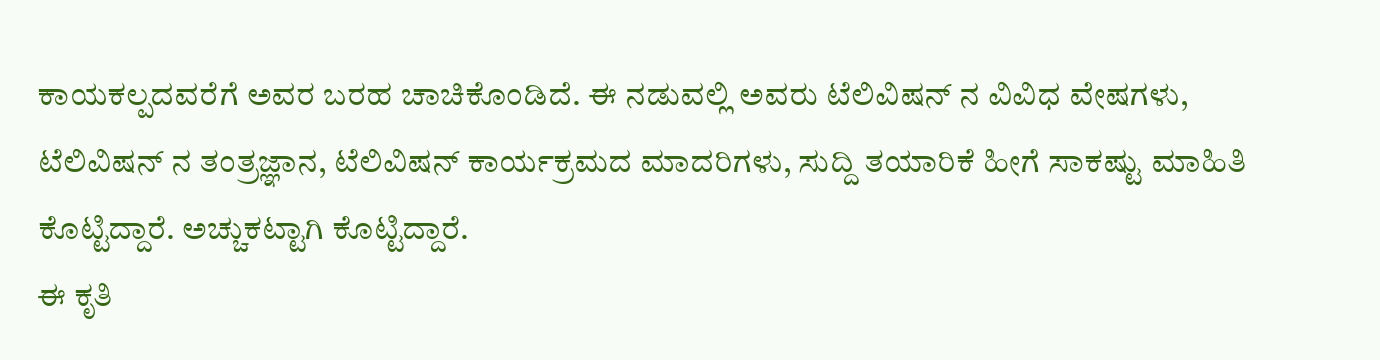ಕಾಯಕಲ್ಪದವರೆಗೆ ಅವರ ಬರಹ ಚಾಚಿಕೊಂಡಿದೆ. ಈ ನಡುವಲ್ಲಿ ಅವರು ಟೆಲಿವಿಷನ್ ನ ವಿವಿಧ ವೇಷಗಳು, ಟೆಲಿವಿಷನ್ ನ ತಂತ್ರಜ್ಞಾನ, ಟೆಲಿವಿಷನ್ ಕಾರ್ಯಕ್ರಮದ ಮಾದರಿಗಳು, ಸುದ್ದಿ ತಯಾರಿಕೆ ಹೀಗೆ ಸಾಕಷ್ಟು ಮಾಹಿತಿ ಕೊಟ್ಟಿದ್ದಾರೆ. ಅಚ್ಚುಕಟ್ಟಾಗಿ ಕೊಟ್ಟಿದ್ದಾರೆ.
ಈ ಕೃತಿ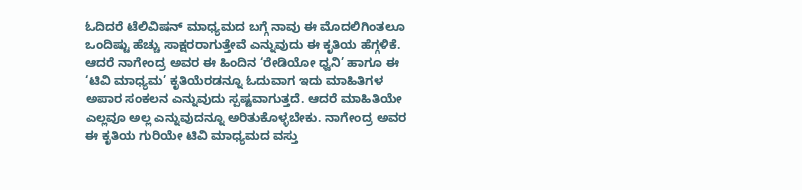ಓದಿದರೆ ಟೆಲಿವಿಷನ್ ಮಾಧ್ಯಮದ ಬಗ್ಗೆ ನಾವು ಈ ಮೊದಲಿಗಿಂತಲೂ ಒಂದಿಷ್ಟು ಹೆಚ್ಚು ಸಾಕ್ಷರರಾಗುತ್ತೇವೆ ಎನ್ನುವುದು ಈ ಕೃತಿಯ ಹೆಗ್ಗಳಿಕೆ. ಆದರೆ ನಾಗೇಂದ್ರ ಅವರ ಈ ಹಿಂದಿನ ‘ರೇಡಿಯೋ ಧ್ವನಿ’ ಹಾಗೂ ಈ ‘ಟಿವಿ ಮಾಧ್ಯಮ’ ಕೃತಿಯೆರಡನ್ನೂ ಓದುವಾಗ ಇದು ಮಾಹಿತಿಗಳ ಅಪಾರ ಸಂಕಲನ ಎನ್ನುವುದು ಸ್ಪಷ್ಟವಾಗುತ್ತದೆ. ಆದರೆ ಮಾಹಿತಿಯೇ ಎಲ್ಲವೂ ಅಲ್ಲ ಎನ್ನುವುದನ್ನೂ ಅರಿತುಕೊಳ್ಳಬೇಕು. ನಾಗೇಂದ್ರ ಅವರ ಈ ಕೃತಿಯ ಗುರಿಯೇ ಟಿವಿ ಮಾಧ್ಯಮದ ವಸ್ತು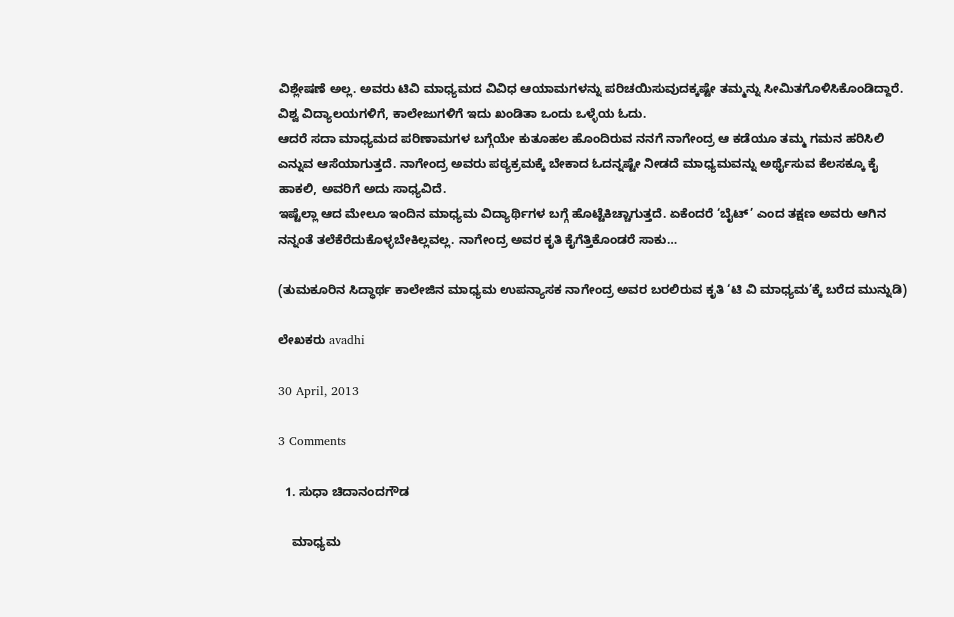ವಿಶ್ಲೇಷಣೆ ಅಲ್ಲ. ಅವರು ಟಿವಿ ಮಾಧ್ಯಮದ ವಿವಿಧ ಆಯಾಮಗಳನ್ನು ಪರಿಚಯಿಸುವುದಕ್ಕಷ್ಟೇ ತಮ್ಮನ್ನು ಸೀಮಿತಗೊಳಿಸಿಕೊಂಡಿದ್ದಾರೆ. ವಿಶ್ವ ವಿದ್ಯಾಲಯಗಳಿಗೆ, ಕಾಲೇಜುಗಳಿಗೆ ಇದು ಖಂಡಿತಾ ಒಂದು ಒಳ್ಳೆಯ ಓದು.
ಆದರೆ ಸದಾ ಮಾಧ್ಯಮದ ಪರಿಣಾಮಗಳ ಬಗ್ಗೆಯೇ ಕುತೂಹಲ ಹೊಂದಿರುವ ನನಗೆ ನಾಗೇಂದ್ರ ಆ ಕಡೆಯೂ ತಮ್ಮ ಗಮನ ಹರಿಸಿಲಿ ಎನ್ನುವ ಆಸೆಯಾಗುತ್ತದೆ. ನಾಗೇಂದ್ರ ಅವರು ಪಠ್ಯಕ್ರಮಕ್ಕೆ ಬೇಕಾದ ಓದನ್ನಷ್ಟೇ ನೀಡದೆ ಮಾಧ್ಯಮವನ್ನು ಅರ್ಥೈಸುವ ಕೆಲಸಕ್ಕೂ ಕೈ ಹಾಕಲಿ, ಅವರಿಗೆ ಅದು ಸಾಧ್ಯವಿದೆ.
ಇಷ್ಟೆಲ್ಲಾ ಆದ ಮೇಲೂ ಇಂದಿನ ಮಾಧ್ಯಮ ವಿದ್ಯಾರ್ಥಿಗಳ ಬಗ್ಗೆ ಹೊಟ್ಟೆಕಿಚ್ಚಾಗುತ್ತದೆ. ಏಕೆಂದರೆ ‘ಬೈಟ್’ ಎಂದ ತಕ್ಷಣ ಅವರು ಆಗಿನ ನನ್ನಂತೆ ತಲೆಕೆರೆದುಕೊಳ್ಳಬೇಕಿಲ್ಲವಲ್ಲ. ನಾಗೇಂದ್ರ ಅವರ ಕೃತಿ ಕೈಗೆತ್ತಿಕೊಂಡರೆ ಸಾಕು…

(ತುಮಕೂರಿನ ಸಿದ್ಧಾರ್ಥ ಕಾಲೇಜಿನ ಮಾಧ್ಯಮ ಉಪನ್ಯಾಸಕ ನಾಗೇಂದ್ರ ಅವರ ಬರಲಿರುವ ಕೃತಿ ‘ಟಿ ವಿ ಮಾಧ್ಯಮ’ಕ್ಕೆ ಬರೆದ ಮುನ್ನುಡಿ)

ಲೇಖಕರು avadhi

30 April, 2013

3 Comments

  1. ಸುಧಾ ಚಿದಾನಂದಗೌಡ

    ಮಾಧ್ಯಮ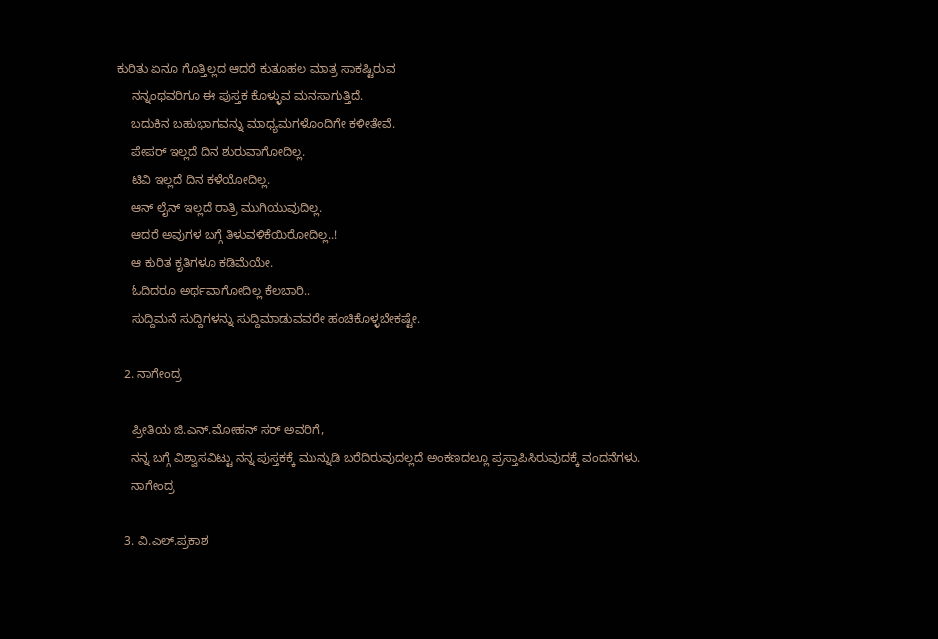ಕುರಿತು ಏನೂ ಗೊತ್ತಿಲ್ಲದ ಆದರೆ ಕುತೂಹಲ ಮಾತ್ರ ಸಾಕಷ್ಟಿರುವ
    ನನ್ನಂಥವರಿಗೂ ಈ ಪುಸ್ತಕ ಕೊಳ್ಳುವ ಮನಸಾಗುತ್ತಿದೆ.
    ಬದುಕಿನ ಬಹುಭಾಗವನ್ನು ಮಾಧ್ಯಮಗಳೊಂದಿಗೇ ಕಳೀತೇವೆ.
    ಪೇಪರ್ ಇಲ್ಲದೆ ದಿನ ಶುರುವಾಗೋದಿಲ್ಲ.
    ಟಿವಿ ಇಲ್ಲದೆ ದಿನ ಕಳೆಯೋದಿಲ್ಲ.
    ಆನ್ ಲೈನ್ ಇಲ್ಲದೆ ರಾತ್ರಿ ಮುಗಿಯುವುದಿಲ್ಲ.
    ಆದರೆ ಅವುಗಳ ಬಗ್ಗೆ ತಿಳುವಳಿಕೆಯಿರೋದಿಲ್ಲ..!
    ಆ ಕುರಿತ ಕೃತಿಗಳೂ ಕಡಿಮೆಯೇ.
    ಓದಿದರೂ ಅರ್ಥವಾಗೋದಿಲ್ಲ ಕೆಲಬಾರಿ..
    ಸುದ್ದಿಮನೆ ಸುದ್ದಿಗಳನ್ನು ಸುದ್ದಿಮಾಡುವವರೇ ಹಂಚಿಕೊಳ್ಳಬೇಕಷ್ಟೇ.

  2. ನಾಗೇಂದ್ರ

    ಪ್ರೀತಿಯ ಜಿ.ಎನ್.ಮೋಹನ್ ಸರ್ ಅವರಿಗೆ,
    ನನ್ನ ಬಗ್ಗೆ ವಿಶ್ವಾಸವಿಟ್ಟು ನನ್ನ ಪುಸ್ತಕಕ್ಕೆ ಮುನ್ನುಡಿ ಬರೆದಿರುವುದಲ್ಲದೆ ಅಂಕಣದಲ್ಲೂ ಪ್ರಸ್ತಾಪಿಸಿರುವುದಕ್ಕೆ ವಂದನೆಗಳು.
    ನಾಗೇಂದ್ರ

  3. ವಿ.ಎಲ್.ಪ್ರಕಾಶ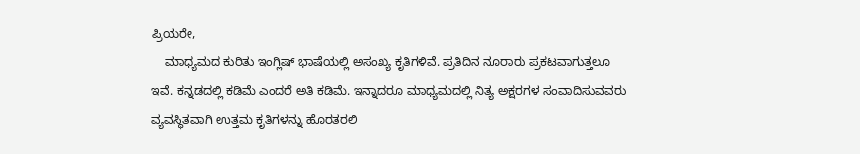ಪ್ರಿಯರೇ,
    ಮಾಧ್ಯಮದ ಕುರಿತು ಇಂಗ್ಲಿಷ್ ಭಾಷೆಯಲ್ಲಿ ಅಸಂಖ್ಯ ಕೃತಿಗಳಿವೆ. ಪ್ರತಿದಿನ ನೂರಾರು ಪ್ರಕಟವಾಗುತ್ತಲೂ ಇವೆ. ಕನ್ನಡದಲ್ಲಿ ಕಡಿಮೆ ಎಂದರೆ ಅತಿ ಕಡಿಮೆ. ಇನ್ನಾದರೂ ಮಾಧ್ಯಮದಲ್ಲಿ ನಿತ್ಯ ಅಕ್ಷರಗಳ ಸಂವಾದಿಸುವವರು ವ್ಯವಸ್ಥಿತವಾಗಿ ಉತ್ತಮ ಕೃತಿಗಳನ್ನು ಹೊರತರಲಿ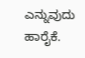ಎನ್ನುವುದು ಹಾರೈಕೆ.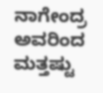ನಾಗೇಂದ್ರ ಅವರಿಂದ ಮತ್ತಷ್ಟು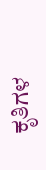ಕೃತಿಗಳ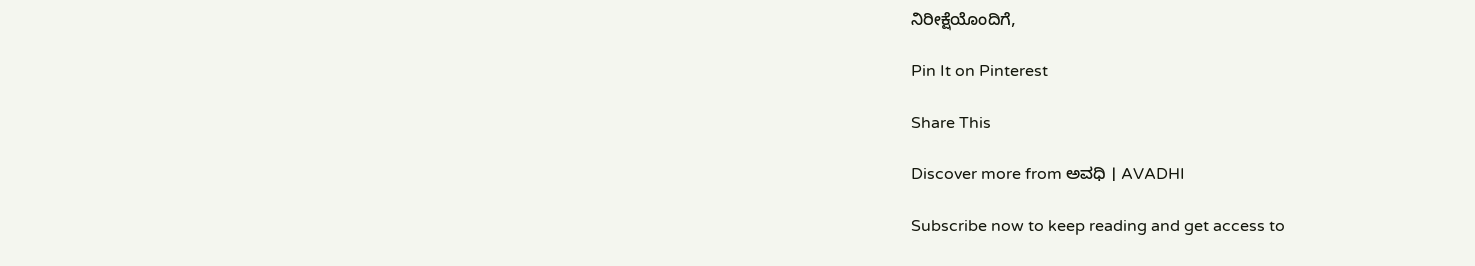ನಿರೀಕ್ಷೆಯೊಂದಿಗೆ,

Pin It on Pinterest

Share This

Discover more from ಅವಧಿ । AVADHI

Subscribe now to keep reading and get access to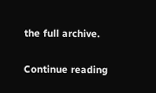the full archive.

Continue reading